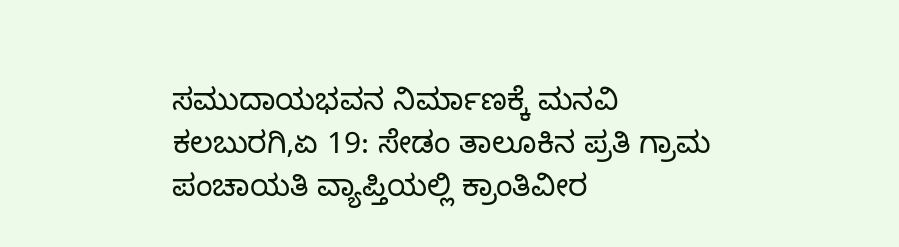ಸಮುದಾಯಭವನ ನಿರ್ಮಾಣಕ್ಕೆ ಮನವಿ
ಕಲಬುರಗಿ,ಏ 19: ಸೇಡಂ ತಾಲೂಕಿನ ಪ್ರತಿ ಗ್ರಾಮ ಪಂಚಾಯತಿ ವ್ಯಾಪ್ತಿಯಲ್ಲಿ ಕ್ರಾಂತಿವೀರ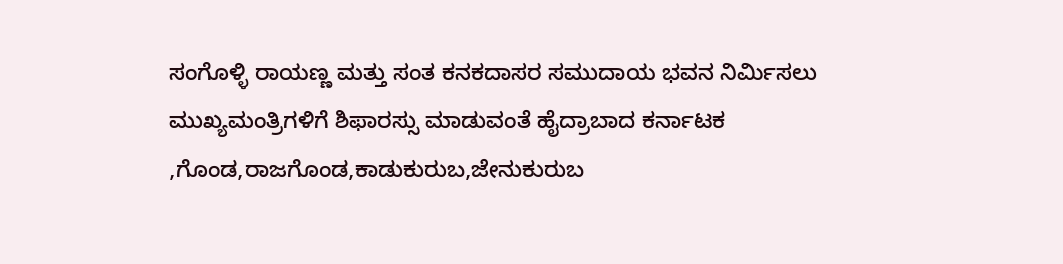ಸಂಗೊಳ್ಳಿ ರಾಯಣ್ಣ ಮತ್ತು ಸಂತ ಕನಕದಾಸರ ಸಮುದಾಯ ಭವನ ನಿರ್ಮಿಸಲು ಮುಖ್ಯಮಂತ್ರಿಗಳಿಗೆ ಶಿಫಾರಸ್ಸು ಮಾಡುವಂತೆ ಹೈದ್ರಾಬಾದ ಕರ್ನಾಟಕ ,ಗೊಂಡ,ರಾಜಗೊಂಡ,ಕಾಡುಕುರುಬ,ಜೇನುಕುರುಬ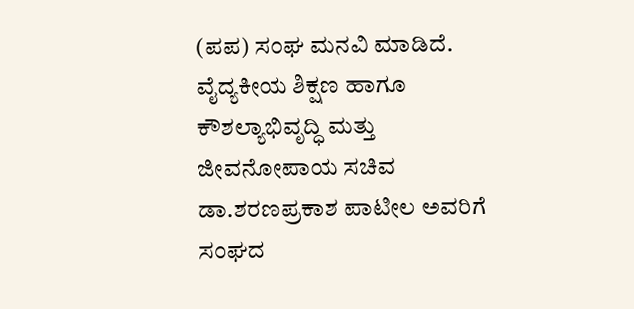(ಪಪ) ಸಂಘ ಮನವಿ ಮಾಡಿದೆ.
ವೈದ್ಯಕೀಯ ಶಿಕ್ಷಣ ಹಾಗೂ ಕೌಶಲ್ಯಾಭಿವೃದ್ಧಿ ಮತ್ತು ಜೀವನೋಪಾಯ ಸಚಿವ ಡಾ.ಶರಣಪ್ರಕಾಶ ಪಾಟೀಲ ಅವರಿಗೆ ಸಂಘದ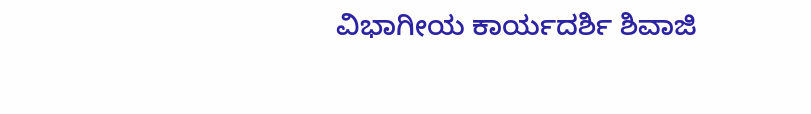ವಿಭಾಗೀಯ ಕಾರ್ಯದರ್ಶಿ ಶಿವಾಜಿ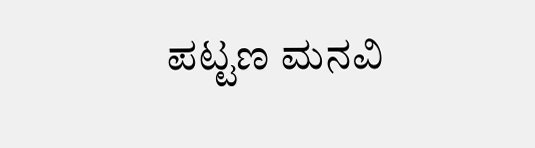ಪಟ್ಟಣ ಮನವಿ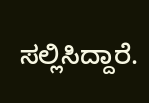ಸಲ್ಲಿಸಿದ್ದಾರೆ.